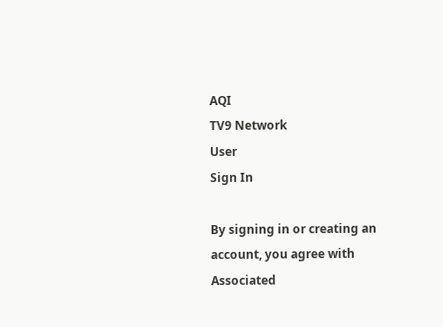AQI
TV9 Network
User
Sign In

By signing in or creating an account, you agree with Associated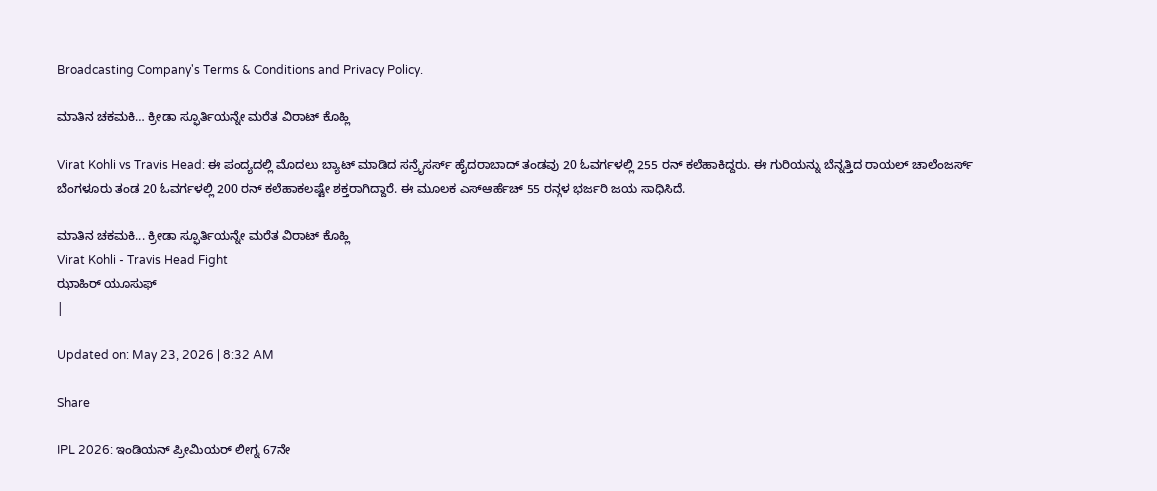Broadcasting Company's Terms & Conditions and Privacy Policy.

ಮಾತಿನ ಚಕಮಕಿ… ಕ್ರೀಡಾ ಸ್ಫೂರ್ತಿಯನ್ನೇ ಮರೆತ ವಿರಾಟ್ ಕೊಹ್ಲಿ

Virat Kohli vs Travis Head: ಈ ಪಂದ್ಯದಲ್ಲಿ ಮೊದಲು ಬ್ಯಾಟ್ ಮಾಡಿದ ಸನ್ರೈಸರ್ಸ್ ಹೈದರಾಬಾದ್ ತಂಡವು 20 ಓವರ್ಗಳಲ್ಲಿ 255 ರನ್ ಕಲೆಹಾಕಿದ್ದರು. ಈ ಗುರಿಯನ್ನು ಬೆನ್ನತ್ತಿದ ರಾಯಲ್ ಚಾಲೆಂಜರ್ಸ್ ಬೆಂಗಳೂರು ತಂಡ 20 ಓವರ್ಗಳಲ್ಲಿ 200 ರನ್ ಕಲೆಹಾಕಲಷ್ಟೇ ಶಕ್ತರಾಗಿದ್ದಾರೆ. ಈ ಮೂಲಕ ಎಸ್ಆರ್ಹೆಚ್ 55 ರನ್ಗಳ ಭರ್ಜರಿ ಜಯ ಸಾಧಿಸಿದೆ.

ಮಾತಿನ ಚಕಮಕಿ... ಕ್ರೀಡಾ ಸ್ಫೂರ್ತಿಯನ್ನೇ ಮರೆತ ವಿರಾಟ್ ಕೊಹ್ಲಿ
Virat Kohli - Travis Head Fight
ಝಾಹಿರ್ ಯೂಸುಫ್
|

Updated on: May 23, 2026 | 8:32 AM

Share

IPL 2026: ಇಂಡಿಯನ್ ಪ್ರೀಮಿಯರ್ ಲೀಗ್ನ 67ನೇ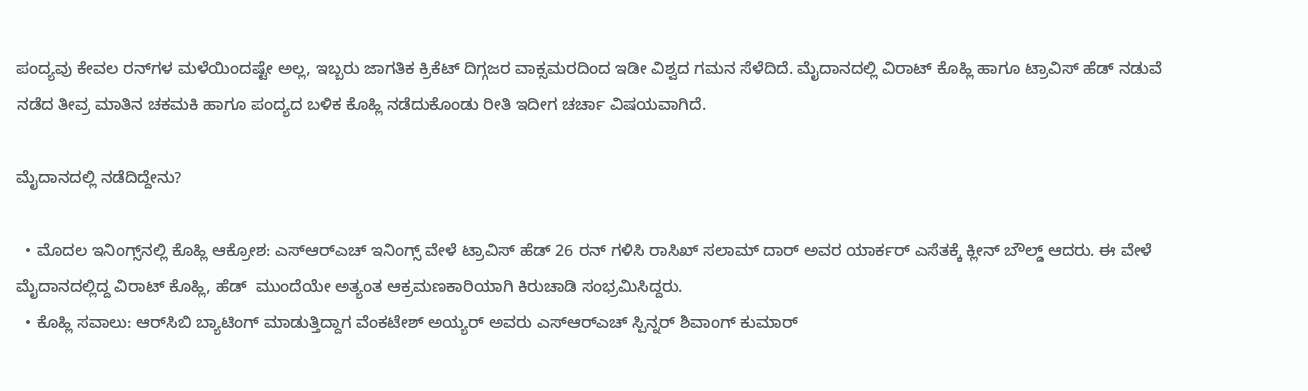ಪಂದ್ಯವು ಕೇವಲ ರನ್‌ಗಳ ಮಳೆಯಿಂದಷ್ಟೇ ಅಲ್ಲ, ಇಬ್ಬರು ಜಾಗತಿಕ ಕ್ರಿಕೆಟ್ ದಿಗ್ಗಜರ ವಾಕ್ಸಮರದಿಂದ ಇಡೀ ವಿಶ್ವದ ಗಮನ ಸೆಳೆದಿದೆ. ಮೈದಾನದಲ್ಲಿ ವಿರಾಟ್ ಕೊಹ್ಲಿ ಹಾಗೂ ಟ್ರಾವಿಸ್ ಹೆಡ್ ನಡುವೆ ನಡೆದ ತೀವ್ರ ಮಾತಿನ ಚಕಮಕಿ ಹಾಗೂ ಪಂದ್ಯದ ಬಳಿಕ ಕೊಹ್ಲಿ ನಡೆದುಕೊಂಡು ರೀತಿ ಇದೀಗ ಚರ್ಚಾ ವಿಷಯವಾಗಿದೆ.

ಮೈದಾನದಲ್ಲಿ ನಡೆದಿದ್ದೇನು?

  • ಮೊದಲ ಇನಿಂಗ್ಸ್‌ನಲ್ಲಿ ಕೊಹ್ಲಿ ಆಕ್ರೋಶ: ಎಸ್‌ಆರ್‌ಎಚ್ ಇನಿಂಗ್ಸ್ ವೇಳೆ ಟ್ರಾವಿಸ್ ಹೆಡ್ 26 ರನ್ ಗಳಿಸಿ ರಾಸಿಖ್ ಸಲಾಮ್ ದಾರ್ ಅವರ ಯಾರ್ಕರ್ ಎಸೆತಕ್ಕೆ ಕ್ಲೀನ್ ಬೌಲ್ಡ್ ಆದರು. ಈ ವೇಳೆ ಮೈದಾನದಲ್ಲಿದ್ದ ವಿರಾಟ್ ಕೊಹ್ಲಿ, ಹೆಡ್  ಮುಂದೆಯೇ ಅತ್ಯಂತ ಆಕ್ರಮಣಕಾರಿಯಾಗಿ ಕಿರುಚಾಡಿ ಸಂಭ್ರಮಿಸಿದ್ದರು.
  • ಕೊಹ್ಲಿ ಸವಾಲು: ಆರ್‌ಸಿಬಿ ಬ್ಯಾಟಿಂಗ್ ಮಾಡುತ್ತಿದ್ದಾಗ ವೆಂಕಟೇಶ್ ಅಯ್ಯರ್ ಅವರು ಎಸ್‌ಆರ್‌ಎಚ್ ಸ್ಪಿನ್ನರ್ ಶಿವಾಂಗ್ ಕುಮಾರ್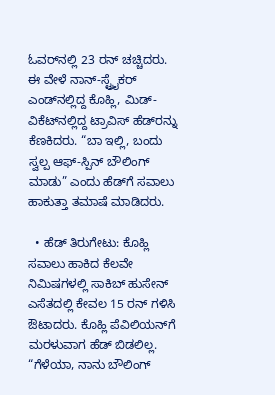ಓವರ್‌ನಲ್ಲಿ 23 ರನ್ ಚಚ್ಚಿದರು. ಈ ವೇಳೆ ನಾನ್-ಸ್ಟ್ರೈಕರ್ ಎಂಡ್‌ನಲ್ಲಿದ್ದ ಕೊಹ್ಲಿ, ಮಿಡ್-ವಿಕೆಟ್‌ನಲ್ಲಿದ್ದ ಟ್ರಾವಿಸ್ ಹೆಡ್‌ರನ್ನು ಕೆಣಕಿದರು. “ಬಾ ಇಲ್ಲಿ, ಬಂದು ಸ್ವಲ್ಪ ಆಫ್-ಸ್ಪಿನ್ ಬೌಲಿಂಗ್ ಮಾಡು” ಎಂದು ಹೆಡ್‌ಗೆ ಸವಾಲು ಹಾಕುತ್ತಾ ತಮಾಷೆ ಮಾಡಿದರು.

  • ಹೆಡ್ ತಿರುಗೇಟು: ಕೊಹ್ಲಿ ಸವಾಲು ಹಾಕಿದ ಕೆಲವೇ ನಿಮಿಷಗಳಲ್ಲಿ ಸಾಕಿಬ್ ಹುಸೇನ್ ಎಸೆತದಲ್ಲಿ ಕೇವಲ 15 ರನ್ ಗಳಿಸಿ ಔಟಾದರು. ಕೊಹ್ಲಿ ಪೆವಿಲಿಯನ್‌ಗೆ ಮರಳುವಾಗ ಹೆಡ್ ಬಿಡಲಿಲ್ಲ. “ಗೆಳೆಯಾ, ನಾನು ಬೌಲಿಂಗ್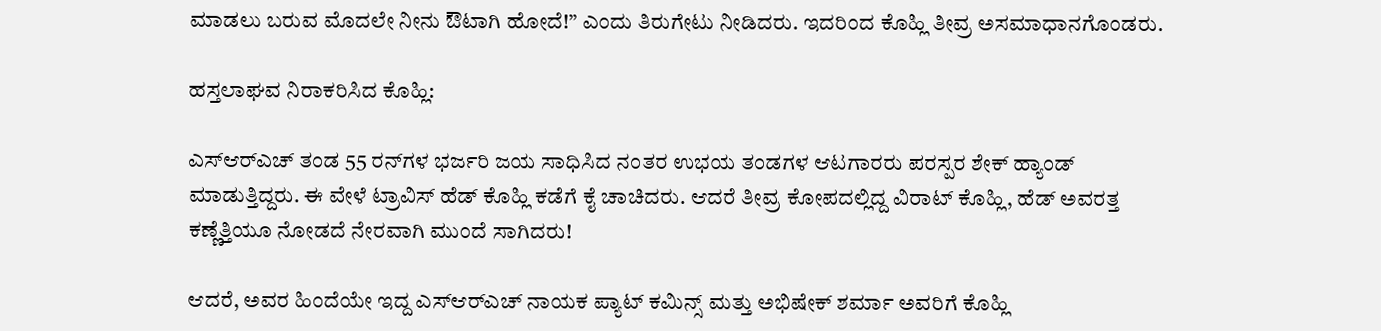ಮಾಡಲು ಬರುವ ಮೊದಲೇ ನೀನು ಔಟಾಗಿ ಹೋದೆ!” ಎಂದು ತಿರುಗೇಟು ನೀಡಿದರು. ಇದರಿಂದ ಕೊಹ್ಲಿ ತೀವ್ರ ಅಸಮಾಧಾನಗೊಂಡರು.

ಹಸ್ತಲಾಘವ ನಿರಾಕರಿಸಿದ ಕೊಹ್ಲಿ:

ಎಸ್‌ಆರ್‌ಎಚ್ ತಂಡ 55 ರನ್‌ಗಳ ಭರ್ಜರಿ ಜಯ ಸಾಧಿಸಿದ ನಂತರ ಉಭಯ ತಂಡಗಳ ಆಟಗಾರರು ಪರಸ್ಪರ ಶೇಕ್ ಹ್ಯಾಂಡ್  ಮಾಡುತ್ತಿದ್ದರು. ಈ ವೇಳೆ ಟ್ರಾವಿಸ್ ಹೆಡ್ ಕೊಹ್ಲಿ ಕಡೆಗೆ ಕೈ ಚಾಚಿದರು. ಆದರೆ ತೀವ್ರ ಕೋಪದಲ್ಲಿದ್ದ ವಿರಾಟ್ ಕೊಹ್ಲಿ, ಹೆಡ್ ಅವರತ್ತ ಕಣ್ಣೆತ್ತಿಯೂ ನೋಡದೆ ನೇರವಾಗಿ ಮುಂದೆ ಸಾಗಿದರು!

ಆದರೆ, ಅವರ ಹಿಂದೆಯೇ ಇದ್ದ ಎಸ್‌ಆರ್‌ಎಚ್ ನಾಯಕ ಪ್ಯಾಟ್ ಕಮಿನ್ಸ್ ಮತ್ತು ಅಭಿಷೇಕ್ ಶರ್ಮಾ ಅವರಿಗೆ ಕೊಹ್ಲಿ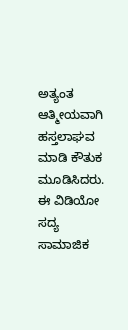ಅತ್ಯಂತ ಆತ್ಮೀಯವಾಗಿ ಹಸ್ತಲಾಘವ ಮಾಡಿ ಕೌತುಕ ಮೂಡಿಸಿದರು. ಈ ವಿಡಿಯೋ ಸದ್ಯ ಸಾಮಾಜಿಕ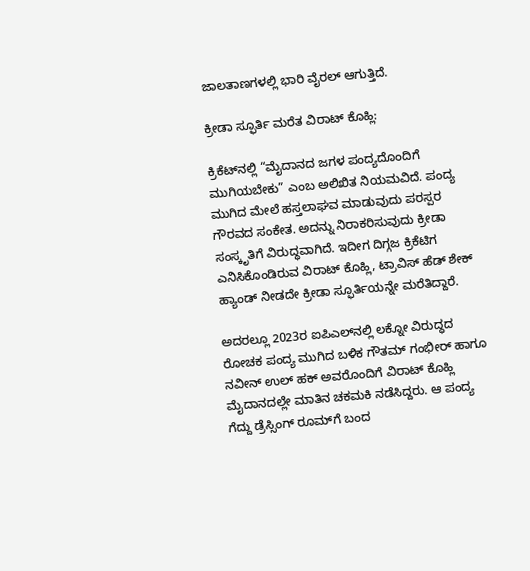ಜಾಲತಾಣಗಳಲ್ಲಿ ಭಾರಿ ವೈರಲ್ ಆಗುತ್ತಿದೆ.

ಕ್ರೀಡಾ ಸ್ಫೂರ್ತಿ ಮರೆತ ವಿರಾಟ್ ಕೊಹ್ಲಿ:

ಕ್ರಿಕೆಟ್‌ನಲ್ಲಿ “ಮೈದಾನದ ಜಗಳ ಪಂದ್ಯದೊಂದಿಗೆ ಮುಗಿಯಬೇಕು” ಎಂಬ ಅಲಿಖಿತ ನಿಯಮವಿದೆ. ಪಂದ್ಯ ಮುಗಿದ ಮೇಲೆ ಹಸ್ತಲಾಘವ ಮಾಡುವುದು ಪರಸ್ಪರ ಗೌರವದ ಸಂಕೇತ. ಅದನ್ನು ನಿರಾಕರಿಸುವುದು ಕ್ರೀಡಾ ಸಂಸ್ಕೃತಿಗೆ ವಿರುದ್ಧವಾಗಿದೆ. ಇದೀಗ ದಿಗ್ಗಜ ಕ್ರಿಕೆಟಿಗ ಎನಿಸಿಕೊಂಡಿರುವ ವಿರಾಟ್ ಕೊಹ್ಲಿ, ಟ್ರಾವಿಸ್ ಹೆಡ್ ಶೇಕ್ ಹ್ಯಾಂಡ್ ನೀಡದೇ ಕ್ರೀಡಾ ಸ್ಫೂರ್ತಿಯನ್ನೇ ಮರೆತಿದ್ದಾರೆ.

ಅದರಲ್ಲೂ 2023ರ ಐಪಿಎಲ್‌ನಲ್ಲಿ ಲಕ್ನೋ ವಿರುದ್ಧದ ರೋಚಕ ಪಂದ್ಯ ಮುಗಿದ ಬಳಿಕ ಗೌತಮ್ ಗಂಭೀರ್ ಹಾಗೂ ನವೀನ್ ಉಲ್ ಹಕ್ ಅವರೊಂದಿಗೆ ವಿರಾಟ್ ಕೊಹ್ಲಿ ಮೈದಾನದಲ್ಲೇ ಮಾತಿನ ಚಕಮಕಿ ನಡೆಸಿದ್ದರು. ಆ ಪಂದ್ಯ ಗೆದ್ದು ಡ್ರೆಸ್ಸಿಂಗ್ ರೂಮ್‌ಗೆ ಬಂದ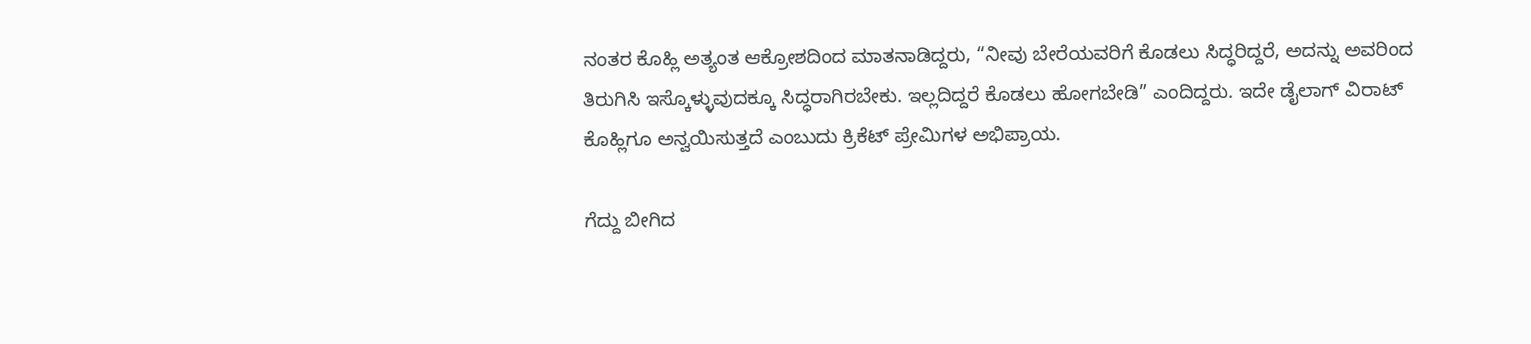ನಂತರ ಕೊಹ್ಲಿ ಅತ್ಯಂತ ಆಕ್ರೋಶದಿಂದ ಮಾತನಾಡಿದ್ದರು, “ನೀವು ಬೇರೆಯವರಿಗೆ ಕೊಡಲು ಸಿದ್ಧರಿದ್ದರೆ, ಅದನ್ನು ಅವರಿಂದ ತಿರುಗಿಸಿ ಇಸ್ಕೊಳ್ಳುವುದಕ್ಕೂ ಸಿದ್ಧರಾಗಿರಬೇಕು. ಇಲ್ಲದಿದ್ದರೆ ಕೊಡಲು ಹೋಗಬೇಡಿ” ಎಂದಿದ್ದರು. ಇದೇ ಡೈಲಾಗ್ ವಿರಾಟ್ ಕೊಹ್ಲಿಗೂ ಅನ್ವಯಿಸುತ್ತದೆ ಎಂಬುದು ಕ್ರಿಕೆಟ್ ಪ್ರೇಮಿಗಳ ಅಭಿಪ್ರಾಯ.

ಗೆದ್ದು ಬೀಗಿದ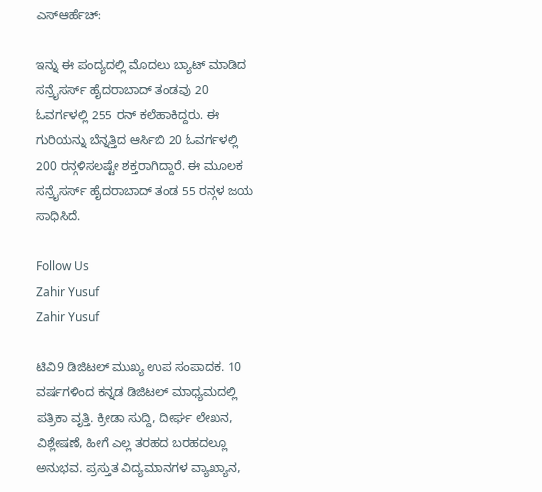ಎಸ್ಆರ್ಹೆಚ್:

ಇನ್ನು ಈ ಪಂದ್ಯದಲ್ಲಿ ಮೊದಲು ಬ್ಯಾಟ್ ಮಾಡಿದ ಸನ್ರೈಸರ್ಸ್ ಹೈದರಾಬಾದ್ ತಂಡವು 20 ಓವರ್ಗಳಲ್ಲಿ 255 ರನ್ ಕಲೆಹಾಕಿದ್ದರು. ಈ ಗುರಿಯನ್ನು ಬೆನ್ನತ್ತಿದ ಆರ್ಸಿಬಿ 20 ಓವರ್ಗಳಲ್ಲಿ 200 ರನ್ಗಳಿಸಲಷ್ಟೇ ಶಕ್ತರಾಗಿದ್ದಾರೆ. ಈ ಮೂಲಕ ಸನ್ರೈಸರ್ಸ್ ಹೈದರಾಬಾದ್ ತಂಡ 55 ರನ್ಗಳ ಜಯ ಸಾಧಿಸಿದೆ.

Follow Us
Zahir Yusuf
Zahir Yusuf

ಟಿವಿ9 ಡಿಜಿಟಲ್ ಮುಖ್ಯ ಉಪ ಸಂಪಾದಕ. 10 ವರ್ಷಗಳಿಂದ ಕನ್ನಡ ಡಿಜಿಟಲ್ ಮಾಧ್ಯಮದಲ್ಲಿ ಪತ್ರಿಕಾ ವೃತ್ತಿ. ಕ್ರೀಡಾ ಸುದ್ದಿ, ದೀರ್ಘ ಲೇಖನ, ವಿಶ್ಲೇಷಣೆ, ಹೀಗೆ ಎಲ್ಲ ತರಹದ ಬರಹದಲ್ಲೂ ಅನುಭವ. ಪ್ರಸ್ತುತ ವಿದ್ಯಮಾನಗಳ ವ್ಯಾಖ್ಯಾನ,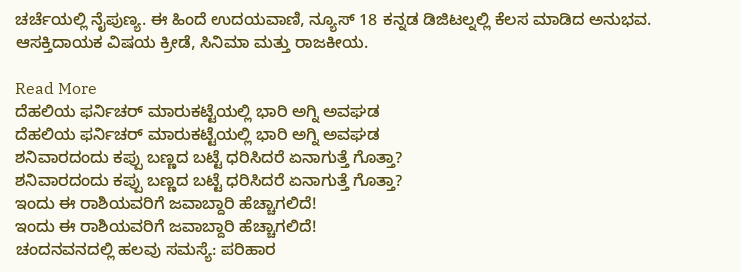ಚರ್ಚೆಯಲ್ಲಿ ನೈಪುಣ್ಯ. ಈ ಹಿಂದೆ ಉದಯವಾಣಿ, ನ್ಯೂಸ್ 18 ಕನ್ನಡ ಡಿಜಿಟಲ್ನಲ್ಲಿ ಕೆಲಸ ಮಾಡಿದ ಅನುಭವ. ಆಸಕ್ತಿದಾಯಕ ವಿಷಯ ಕ್ರೀಡೆ, ಸಿನಿಮಾ ಮತ್ತು ರಾಜಕೀಯ.

Read More
ದೆಹಲಿಯ ಫರ್ನಿಚರ್ ಮಾರುಕಟ್ಟೆಯಲ್ಲಿ ಭಾರಿ ಅಗ್ನಿ ಅವಘಡ
ದೆಹಲಿಯ ಫರ್ನಿಚರ್ ಮಾರುಕಟ್ಟೆಯಲ್ಲಿ ಭಾರಿ ಅಗ್ನಿ ಅವಘಡ
ಶನಿವಾರದಂದು ಕಪ್ಪು ಬಣ್ಣದ ಬಟ್ಟೆ ಧರಿಸಿದರೆ ಏನಾಗುತ್ತೆ ಗೊತ್ತಾ?
ಶನಿವಾರದಂದು ಕಪ್ಪು ಬಣ್ಣದ ಬಟ್ಟೆ ಧರಿಸಿದರೆ ಏನಾಗುತ್ತೆ ಗೊತ್ತಾ?
ಇಂದು ಈ ರಾಶಿಯವರಿಗೆ ಜವಾಬ್ದಾರಿ ಹೆಚ್ಚಾಗಲಿದೆ!
ಇಂದು ಈ ರಾಶಿಯವರಿಗೆ ಜವಾಬ್ದಾರಿ ಹೆಚ್ಚಾಗಲಿದೆ!
ಚಂದನವನದಲ್ಲಿ ಹಲವು ಸಮಸ್ಯೆ: ಪರಿಹಾರ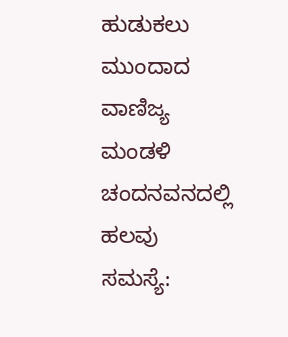ಹುಡುಕಲು ಮುಂದಾದ ವಾಣಿಜ್ಯ ಮಂಡಳಿ
ಚಂದನವನದಲ್ಲಿ ಹಲವು ಸಮಸ್ಯೆ: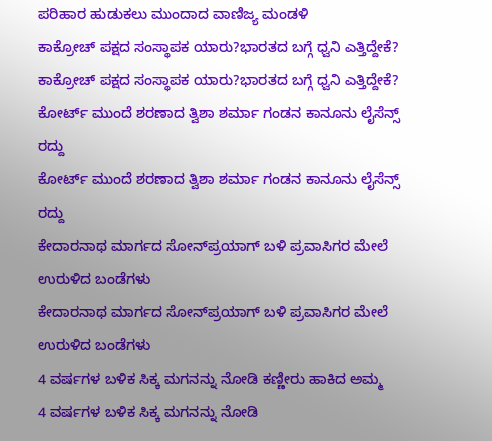ಪರಿಹಾರ ಹುಡುಕಲು ಮುಂದಾದ ವಾಣಿಜ್ಯ ಮಂಡಳಿ
ಕಾಕ್ರೋಚ್‌ ಪಕ್ಷದ ಸಂಸ್ಥಾಪಕ ಯಾರು?ಭಾರತದ ಬಗ್ಗೆ ಧ್ವನಿ ಎತ್ತಿದ್ದೇಕೆ?
ಕಾಕ್ರೋಚ್‌ ಪಕ್ಷದ ಸಂಸ್ಥಾಪಕ ಯಾರು?ಭಾರತದ ಬಗ್ಗೆ ಧ್ವನಿ ಎತ್ತಿದ್ದೇಕೆ?
ಕೋರ್ಟ್ ಮುಂದೆ ಶರಣಾದ ತ್ವಿಶಾ ಶರ್ಮಾ ಗಂಡನ ಕಾನೂನು ಲೈಸೆನ್ಸ್ ರದ್ದು
ಕೋರ್ಟ್ ಮುಂದೆ ಶರಣಾದ ತ್ವಿಶಾ ಶರ್ಮಾ ಗಂಡನ ಕಾನೂನು ಲೈಸೆನ್ಸ್ ರದ್ದು
ಕೇದಾರನಾಥ ಮಾರ್ಗದ ಸೋನ್‌ಪ್ರಯಾಗ್ ಬಳಿ ಪ್ರವಾಸಿಗರ ಮೇಲೆ ಉರುಳಿದ ಬಂಡೆಗಳು
ಕೇದಾರನಾಥ ಮಾರ್ಗದ ಸೋನ್‌ಪ್ರಯಾಗ್ ಬಳಿ ಪ್ರವಾಸಿಗರ ಮೇಲೆ ಉರುಳಿದ ಬಂಡೆಗಳು
4 ವರ್ಷಗಳ ಬಳಿಕ ಸಿಕ್ಕ ಮಗನನ್ನು ನೋಡಿ ಕಣ್ಣೀರು ಹಾಕಿದ ಅಮ್ಮ
4 ವರ್ಷಗಳ ಬಳಿಕ ಸಿಕ್ಕ ಮಗನನ್ನು ನೋಡಿ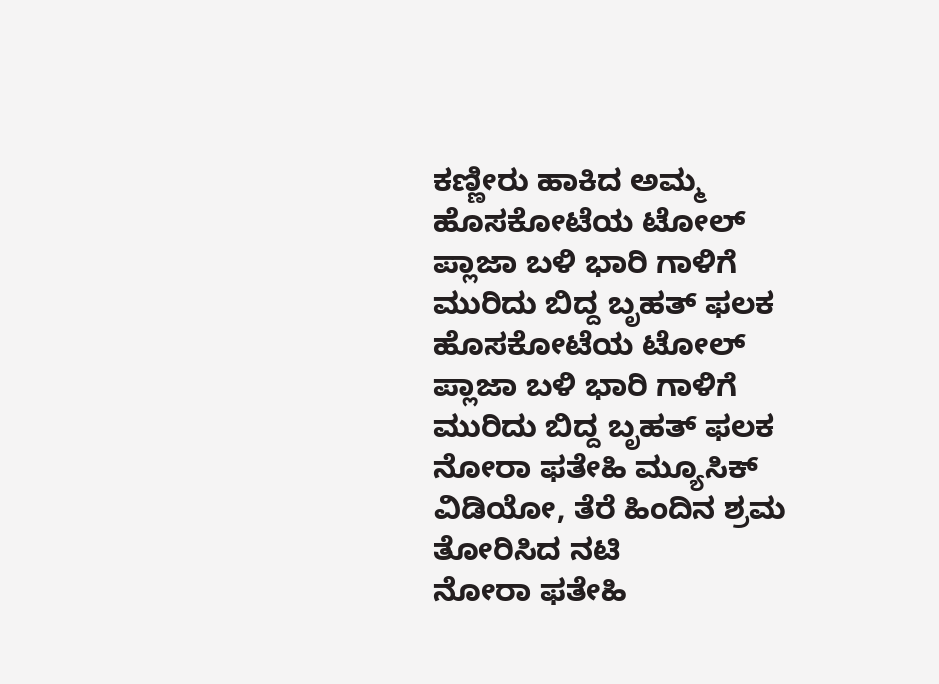ಕಣ್ಣೀರು ಹಾಕಿದ ಅಮ್ಮ
ಹೊಸಕೋಟೆಯ ಟೋಲ್ ಪ್ಲಾಜಾ ಬಳಿ ಭಾರಿ ಗಾಳಿಗೆ ಮುರಿದು ಬಿದ್ದ ಬೃಹತ್ ಫಲಕ
ಹೊಸಕೋಟೆಯ ಟೋಲ್ ಪ್ಲಾಜಾ ಬಳಿ ಭಾರಿ ಗಾಳಿಗೆ ಮುರಿದು ಬಿದ್ದ ಬೃಹತ್ ಫಲಕ
ನೋರಾ ಫತೇಹಿ ಮ್ಯೂಸಿಕ್ ವಿಡಿಯೋ, ತೆರೆ ಹಿಂದಿನ ಶ್ರಮ ತೋರಿಸಿದ ನಟಿ
ನೋರಾ ಫತೇಹಿ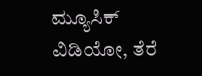ಮ್ಯೂಸಿಕ್ ವಿಡಿಯೋ, ತೆರೆ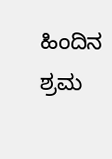ಹಿಂದಿನ ಶ್ರಮ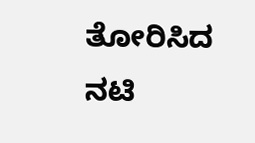ತೋರಿಸಿದ ನಟಿ